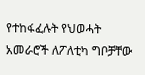የተከፋፈሉት የህወሓት አመራሮች ለፖለቲካ ግቦቻቸው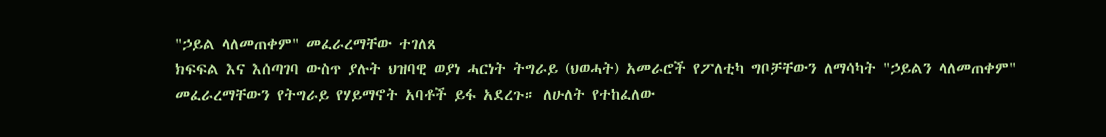"ኃይል ላለመጠቀም" መፈራረማቸው ተገለጸ
ክፍፍል እና እሰጣገባ ውስጥ ያሉት ህዝባዊ ወያነ ሓርነት ትግራይ (ህወሓት) አመራሮች የፖለቲካ ግቦቻቸውን ለማሳካት "ኃይልን ላለመጠቀም" መፈራረማቸውን የትግራይ የሃይማኖት አባቶች ይፋ አደረጉ። ለሁለት የተከፈለው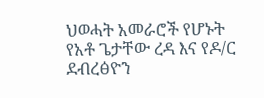ህወሓት አመራሮች የሆኑት የአቶ ጌታቸው ረዳ እና የዶ/ር ደብረፅዮን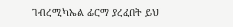ገብረሚካኤል ፊርማ ያረፈበት ይህ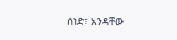ሰነድ፣ አንዳቸው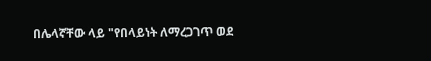በሌላኛቸው ላይ "የበላይነት ለማረጋገጥ ወደ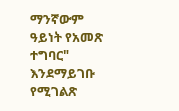ማንኛውም ዓይነት የአመጽ ተግባር" እንደማይገቡ የሚገልጽ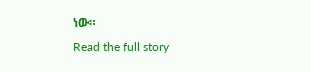ነው።
Read the full story